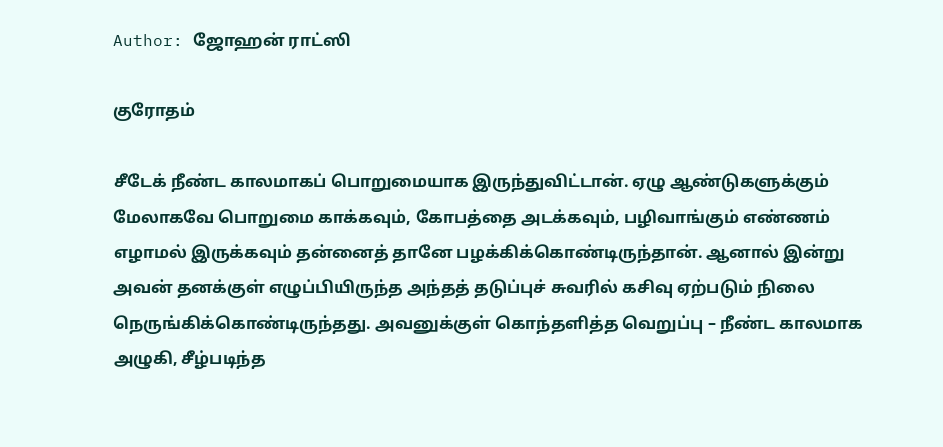Author: ஜோஹன் ராட்ஸி

குரோதம்

சீடேக் நீண்ட காலமாகப் பொறுமையாக இருந்துவிட்டான். ஏழு ஆண்டுகளுக்கும் மேலாகவே பொறுமை காக்கவும், கோபத்தை அடக்கவும், பழிவாங்கும் எண்ணம் எழாமல் இருக்கவும் தன்னைத் தானே பழக்கிக்கொண்டிருந்தான். ஆனால் இன்று அவன் தனக்குள் எழுப்பியிருந்த அந்தத் தடுப்புச் சுவரில் கசிவு ஏற்படும் நிலை நெருங்கிக்கொண்டிருந்தது. அவனுக்குள் கொந்தளித்த வெறுப்பு – நீண்ட காலமாக அழுகி, சீழ்படிந்த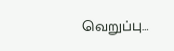வெறுப்பு…